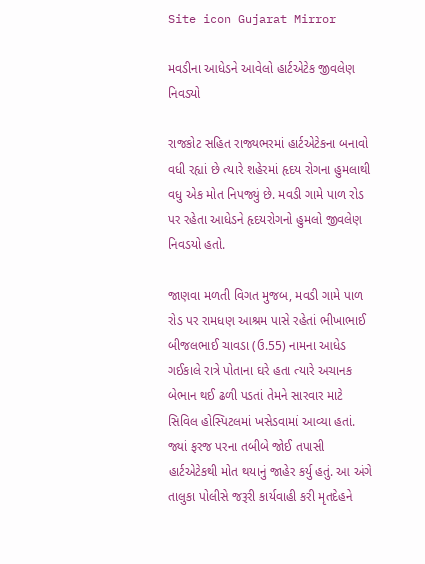Site icon Gujarat Mirror

મવડીના આધેડને આવેલો હાર્ટએટેક જીવલેણ નિવડ્યો

રાજકોટ સહિત રાજ્યભરમાં હાર્ટએટેકના બનાવો વધી રહ્યાં છે ત્યારે શહેરમાં હૃદય રોગના હુમલાથી વધુ એક મોત નિપજ્યું છે. મવડી ગામે પાળ રોડ પર રહેતા આધેડને હૃદયરોગનો હુમલો જીવલેણ નિવડયો હતો.

જાણવા મળતી વિગત મુજબ, મવડી ગામે પાળ રોડ પર રામધણ આશ્રમ પાસે રહેતાં ભીખાભાઈ બીજલભાઈ ચાવડા (ઉ.55) નામના આધેડ ગઈકાલે રાત્રે પોતાના ઘરે હતા ત્યારે અચાનક બેભાન થઈ ઢળી પડતાં તેમને સારવાર માટે સિવિલ હોસ્પિટલમાં ખસેડવામાં આવ્યા હતાં. જ્યાં ફરજ પરના તબીબે જોઈ તપાસી હાર્ટએટેકથી મોત થયાનું જાહેર કર્યુ હતું. આ અંગે તાલુકા પોલીસે જરૂરી કાર્યવાહી કરી મૃતદેહને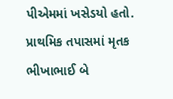પીએમમાં ખસેડયો હતો. પ્રાથમિક તપાસમાં મૃતક ભીખાભાઈ બે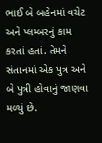ભાઈ બે બહેનમાં વચેટ અને પ્લમ્બરનું કામ કરતાં હતાં. તેમને સંતાનમાં એક પુત્ર અને બે પુત્રી હોવાનું જાણવા મળ્યું છે.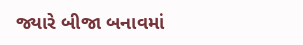જ્યારે બીજા બનાવમાં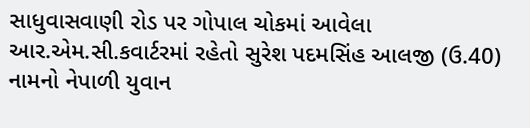સાધુવાસવાણી રોડ પર ગોપાલ ચોકમાં આવેલા આર.એમ.સી.કવાર્ટરમાં રહેતો સુરેશ પદમસિંહ આલજી (ઉ.40) નામનો નેપાળી યુવાન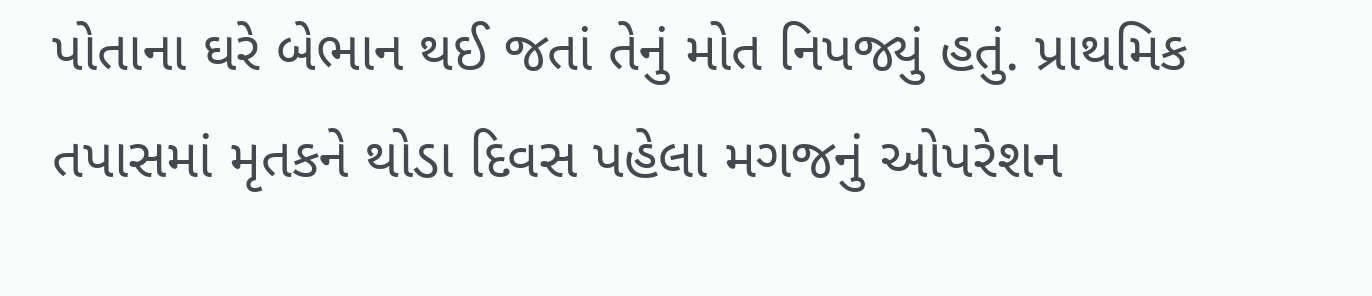પોતાના ઘરે બેભાન થઈ જતાં તેનું મોત નિપજ્યું હતું. પ્રાથમિક તપાસમાં મૃતકને થોડા દિવસ પહેલા મગજનું ઓપરેશન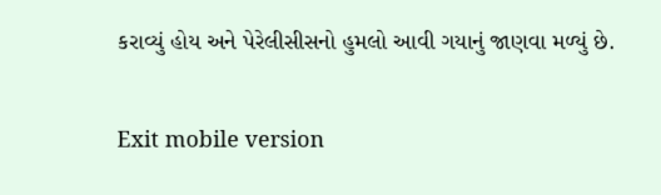કરાવ્યું હોય અને પેરેલીસીસનો હુમલો આવી ગયાનું જાણવા મળ્યું છે.

Exit mobile version